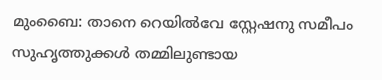മുംബൈ: താനെ റെയിൽവേ സ്റ്റേഷനു സമീപം സുഹൃത്തുക്കൾ തമ്മിലുണ്ടായ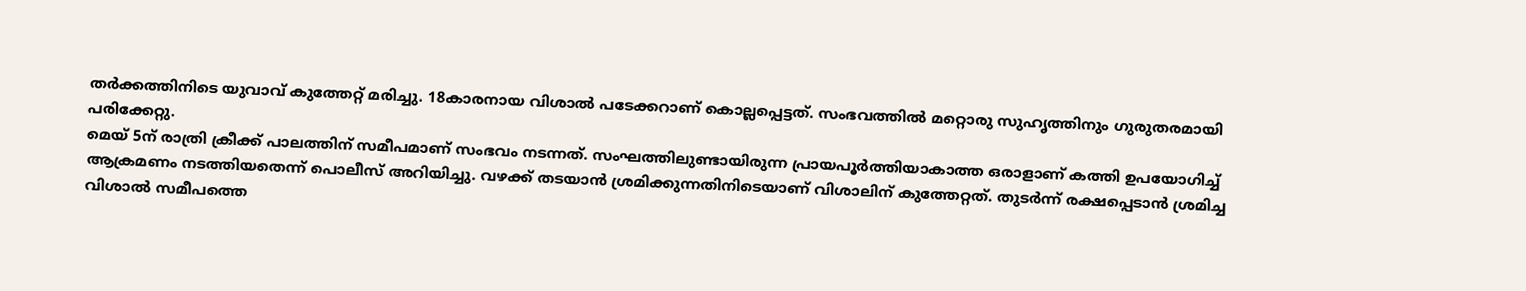തർക്കത്തിനിടെ യുവാവ് കുത്തേറ്റ് മരിച്ചു. 18കാരനായ വിശാൽ പടേക്കറാണ് കൊല്ലപ്പെട്ടത്. സംഭവത്തിൽ മറ്റൊരു സുഹൃത്തിനും ഗുരുതരമായി പരിക്കേറ്റു.
മെയ് 5ന് രാത്രി ക്രീക്ക് പാലത്തിന് സമീപമാണ് സംഭവം നടന്നത്. സംഘത്തിലുണ്ടായിരുന്ന പ്രായപൂർത്തിയാകാത്ത ഒരാളാണ് കത്തി ഉപയോഗിച്ച് ആക്രമണം നടത്തിയതെന്ന് പൊലീസ് അറിയിച്ചു. വഴക്ക് തടയാൻ ശ്രമിക്കുന്നതിനിടെയാണ് വിശാലിന് കുത്തേറ്റത്. തുടർന്ന് രക്ഷപ്പെടാൻ ശ്രമിച്ച വിശാൽ സമീപത്തെ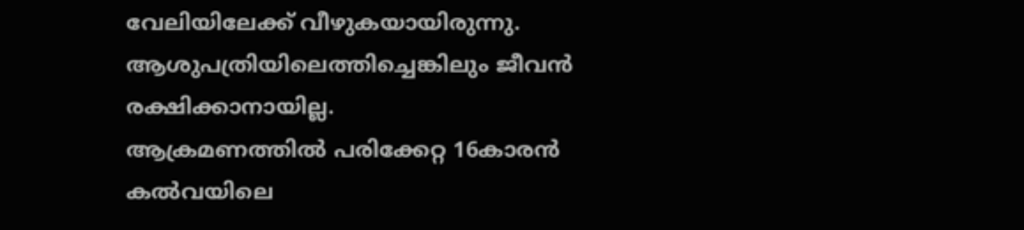വേലിയിലേക്ക് വീഴുകയായിരുന്നു. ആശുപത്രിയിലെത്തിച്ചെങ്കിലും ജീവൻ രക്ഷിക്കാനായില്ല.
ആക്രമണത്തിൽ പരിക്കേറ്റ 16കാരൻ കൽവയിലെ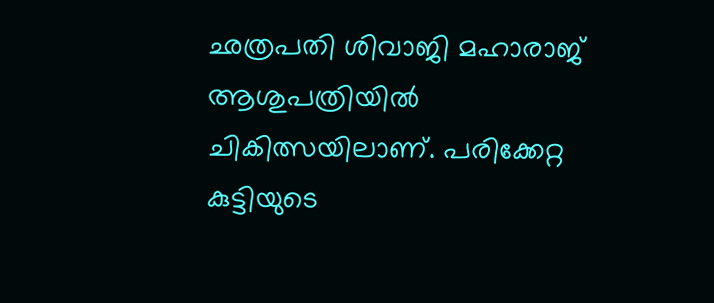ഛത്രപതി ശിവാജി മഹാരാജ് ആശുപത്രിയിൽ ചികിത്സയിലാണ്. പരിക്കേറ്റ കുട്ടിയുടെ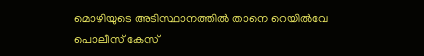മൊഴിയുടെ അടിസ്ഥാനത്തിൽ താനെ റെയിൽവേ പൊലീസ് കേസ്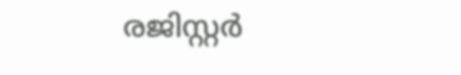രജിസ്റ്റർ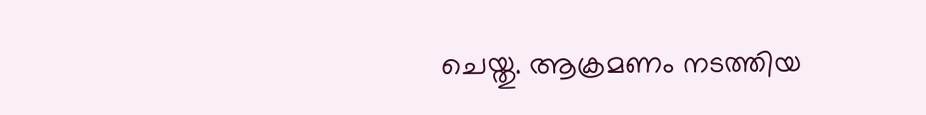ചെയ്തു. ആക്രമണം നടത്തിയ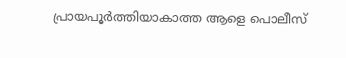പ്രായപൂർത്തിയാകാത്ത ആളെ പൊലീസ്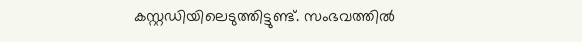കസ്റ്റഡിയിലെടുത്തിട്ടുണ്ട്. സംഭവത്തിൽ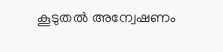കൂടുതൽ അന്വേഷണം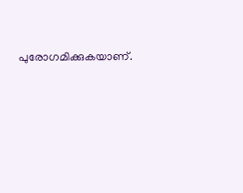പുരോഗമിക്കുകയാണ്.